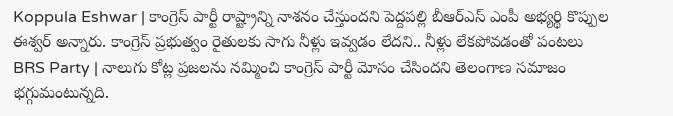Koppula Eshwar | కాంగ్రెస్ పార్టీ రాష్ట్రాన్ని నాశనం చేస్తుందని పెద్దపల్లి బీఆర్ఎస్ ఎంపీ అభ్యర్థి కొప్పుల ఈశ్వర్ అన్నారు. కాంగ్రెస్ ప్రభుత్వం రైతులకు సాగు నీళ్లు ఇవ్వడం లేదని.. నీళ్లు లేకపోవడంతో పంటలు
BRS Party | నాలుగు కోట్ల ప్రజలను నమ్మించి కాంగ్రెస్ పార్టీ మోసం చేసిందని తెలంగాణ సమాజం భగ్గుమంటున్నది.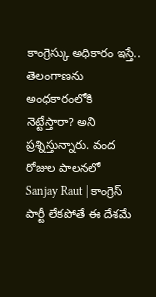కాంగ్రెస్కు అధికారం ఇస్తే.. తెలంగాణను అంధకారంలోకి నెట్టేస్తారా? అని ప్రశ్నిస్తున్నారు. వంద రోజుల పాలనలో
Sanjay Raut | కాంగ్రెస్ పార్టీ లేకపోతే ఈ దేశమే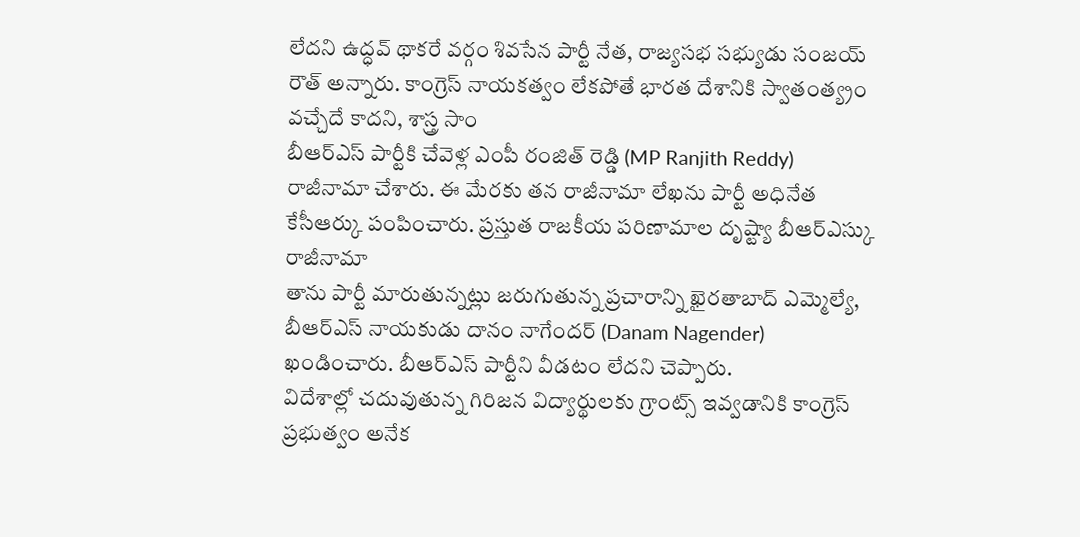లేదని ఉద్ధవ్ థాకరే వర్గం శివసేన పార్టీ నేత, రాజ్యసభ సభ్యుడు సంజయ్ రౌత్ అన్నారు. కాంగ్రెస్ నాయకత్వం లేకపోతే భారత దేశానికి స్వాతంత్య్రం వచ్చేదే కాదని, శాస్త్ర సాం
బీఆర్ఎస్ పార్టీకి చేవెళ్ల ఎంపీ రంజిత్ రెడ్డి (MP Ranjith Reddy) రాజీనామా చేశారు. ఈ మేరకు తన రాజీనామా లేఖను పార్టీ అధినేత కేసీఆర్కు పంపించారు. ప్రస్తుత రాజకీయ పరిణామాల దృష్ట్యా బీఆర్ఎస్కు రాజీనామా
తాను పార్టీ మారుతున్నట్లు జరుగుతున్న ప్రచారాన్ని ఖైరతాబాద్ ఎమ్మెల్యే, బీఆర్ఎస్ నాయకుడు దానం నాగేందర్ (Danam Nagender) ఖండించారు. బీఆర్ఎస్ పార్టీని వీడటం లేదని చెప్పారు.
విదేశాల్లో చదువుతున్న గిరిజన విద్యార్థులకు గ్రాంట్స్ ఇవ్వడానికి కాంగ్రెస్ ప్రభుత్వం అనేక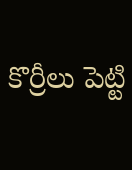కొర్రీలు పెట్టి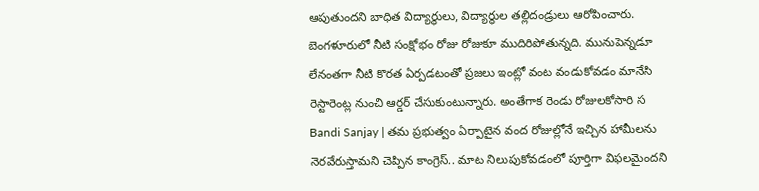ఆపుతుందని బాధిత విద్యార్థులు, విద్యార్థుల తల్లిదండ్రులు ఆరోపించారు.
బెంగళూరులో నీటి సంక్షోభం రోజు రోజుకూ ముదిరిపోతున్నది. మునుపెన్నడూ లేనంతగా నీటి కొరత ఏర్పడటంతో ప్రజలు ఇంట్లో వంట వండుకోవడం మానేసి రెస్టారెంట్ల నుంచి ఆర్డర్ చేసుకుంటున్నారు. అంతేగాక రెండు రోజులకోసారి స
Bandi Sanjay | తమ ప్రభుత్వం ఏర్పాటైన వంద రోజుల్లోనే ఇచ్చిన హామీలను నెరవేరుస్తామని చెప్పిన కాంగ్రెస్.. మాట నిలుపుకోవడంలో పూర్తిగా విఫలమైందని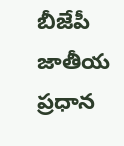బీజేపీ జాతీయ ప్రధాన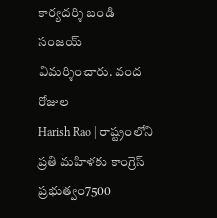కార్యదర్శి బండి సంజయ్ విమర్శించారు. వంద రోజుల
Harish Rao | రాష్ట్రంలోని ప్రతి మహిళకు కాంగ్రెస్ ప్రభుత్వం7500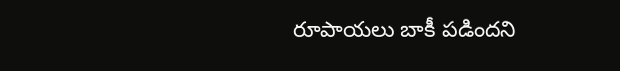రూపాయలు బాకీ పడిందని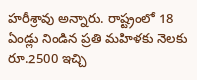హరీశ్రావు అన్నారు. రాష్ట్రంలో 18 ఏండ్లు నిండిన ప్రతి మహిళకు నెలకు రూ.2500 ఇచ్చి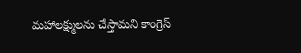మహాలక్ష్ములను చేస్తామని కాంగ్రెస్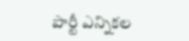పార్టీ ఎన్నికల